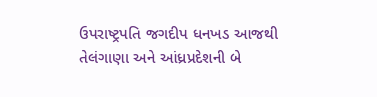ઉપરાષ્ટ્રપતિ જગદીપ ધનખડ આજથી તેલંગાણા અને આંધ્રપ્રદેશની બે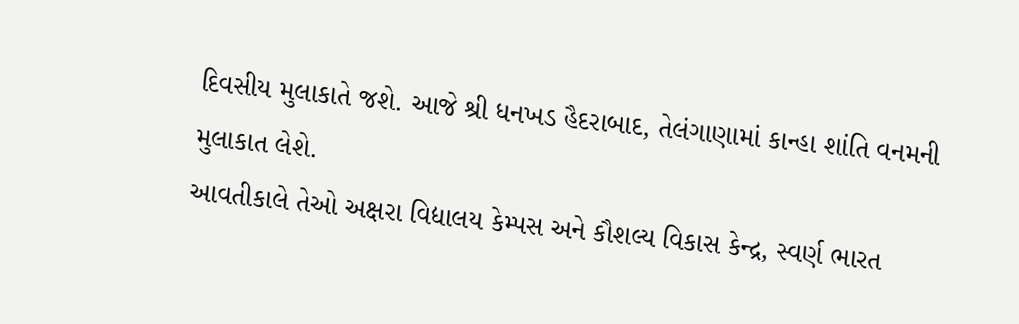દિવસીય મુલાકાતે જશે. આજે શ્રી ધનખડ હૈદરાબાદ, તેલંગાણામાં કાન્હા શાંતિ વનમની મુલાકાત લેશે.
આવતીકાલે તેઓ અક્ષરા વિદ્યાલય કેમ્પસ અને કૌશલ્ય વિકાસ કેન્દ્ર, સ્વર્ણ ભારત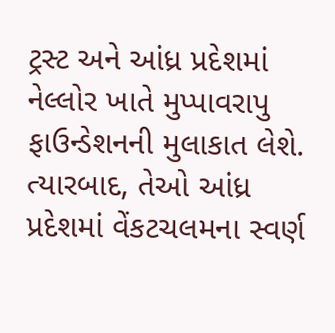ટ્રસ્ટ અને આંધ્ર પ્રદેશમાં નેલ્લોર ખાતે મુપ્પાવરાપુ ફાઉન્ડેશનની મુલાકાત લેશે. ત્યારબાદ, તેઓ આંધ્ર પ્રદેશમાં વેંકટચલમના સ્વર્ણ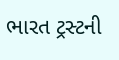ભારત ટ્રસ્ટની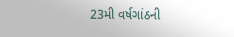23મી વર્ષગાંઠની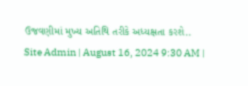ઉજવણીમાં મુખ્ય અતિથિ તરીકે અધ્યક્ષતા કરશે..
Site Admin | August 16, 2024 9:30 AM |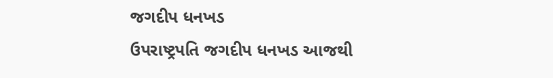જગદીપ ધનખડ
ઉપરાષ્ટ્રપતિ જગદીપ ધનખડ આજથી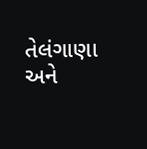તેલંગાણા અને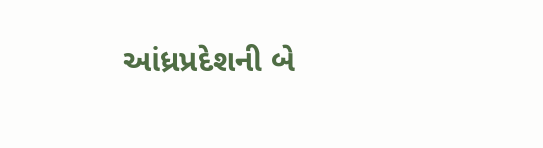આંધ્રપ્રદેશની બે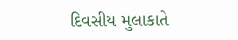દિવસીય મુલાકાતે